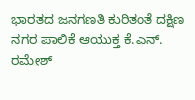ಭಾರತದ ಜನಗಣತಿ ಕುರಿತಂತೆ ದಕ್ಷಿಣ ನಗರ ಪಾಲಿಕೆ ಆಯುಕ್ತ ಕೆ.ಎನ್. ರಮೇಶ್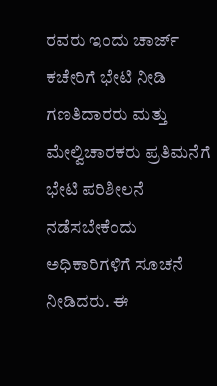ರವರು ಇಂದು ಚಾರ್ಜ್ ಕಚೇರಿಗೆ ಭೇಟಿ ನೀಡಿ ಗಣತಿದಾರರು ಮತ್ತು ಮೇಲ್ವಿಚಾರಕರು ಪ್ರತಿಮನೆಗೆ ಭೇಟಿ ಪರಿಶೀಲನೆ ನಡೆಸಬೇಕೆಂದು ಅಧಿಕಾರಿಗಳಿಗೆ ಸೂಚನೆ ನೀಡಿದರು. ಈ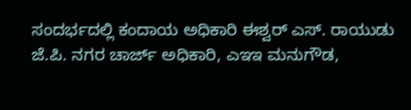ಸಂದರ್ಭದಲ್ಲಿ ಕಂದಾಯ ಅಧಿಕಾರಿ ಈಶ್ವರ್ ಎಸ್. ರಾಯುಡು ಜೆ.ಪಿ. ನಗರ ಚಾರ್ಜ್ ಅಧಿಕಾರಿ, ಎಇಇ ಮನುಗೌಡ,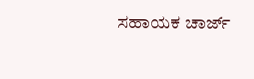ಸಹಾಯಕ ಚಾರ್ಜ್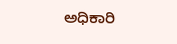ಅಧಿಕಾರಿ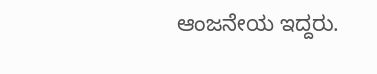ಆಂಜನೇಯ ಇದ್ದರು.